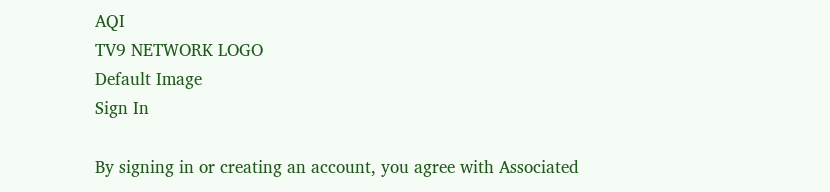AQI
TV9 NETWORK LOGO
Default Image
Sign In

By signing in or creating an account, you agree with Associated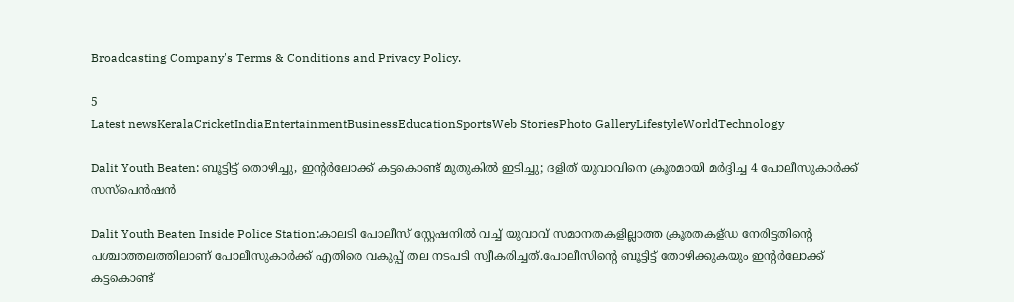Broadcasting Company's Terms & Conditions and Privacy Policy.

5
Latest newsKeralaCricketIndiaEntertainmentBusinessEducationSportsWeb StoriesPhoto GalleryLifestyleWorldTechnology

Dalit Youth Beaten: ബൂട്ടിട്ട് തൊഴിച്ചു, ഇന്റർലോക്ക് കട്ടകൊണ്ട് മുതുകിൽ ഇടിച്ചു; ദളിത് യുവാവിനെ ക്രൂരമായി മർദ്ദിച്ച 4 പോലീസുകാർക്ക് സസ്പെൻഷൻ

Dalit Youth Beaten Inside Police Station:കാലടി പോലീസ് സ്റ്റേഷനിൽ വച്ച് യുവാവ് സമാനതകളില്ലാത്ത ക്രൂരതകള്ഡ നേരിട്ടതിന്റെ പശ്ചാത്തലത്തിലാണ് പോലീസുകാർക്ക് എതിരെ വകുപ്പ് തല നടപടി സ്വീകരിച്ചത്.പോലീസിന്റെ ബൂട്ടിട്ട് തോഴിക്കുകയും ഇന്റർലോക്ക് കട്ടകൊണ്ട്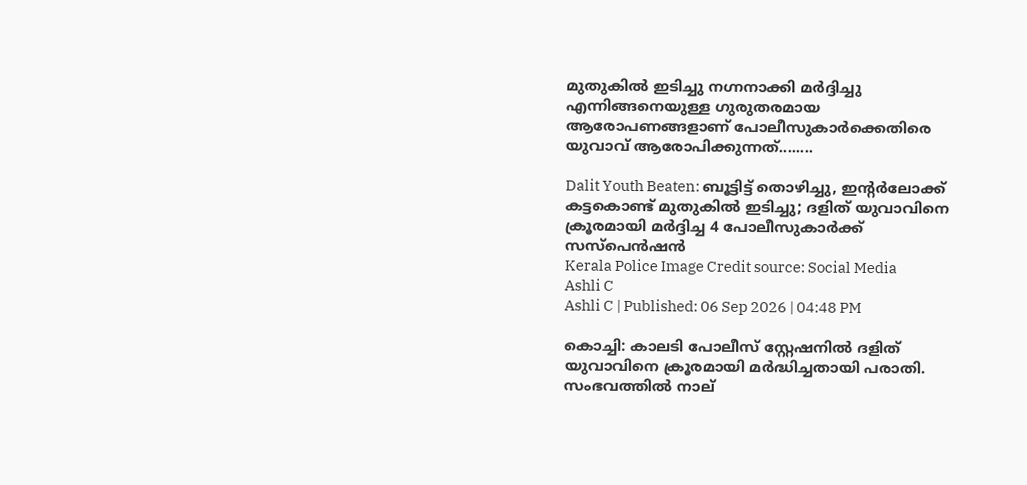മുതുകിൽ ഇടിച്ചു നഗ്നനാക്കി മർദ്ദിച്ചു എന്നിങ്ങനെയുള്ള ഗുരുതരമായ ആരോപണങ്ങളാണ് പോലീസുകാർക്കെതിരെ യുവാവ് ആരോപിക്കുന്നത്........

Dalit Youth Beaten: ബൂട്ടിട്ട് തൊഴിച്ചു, ഇന്റർലോക്ക് കട്ടകൊണ്ട് മുതുകിൽ ഇടിച്ചു; ദളിത് യുവാവിനെ ക്രൂരമായി മർദ്ദിച്ച 4 പോലീസുകാർക്ക് സസ്പെൻഷൻ
Kerala Police Image Credit source: Social Media
Ashli C
Ashli C | Published: 06 Sep 2026 | 04:48 PM

കൊച്ചി: കാലടി പോലീസ് സ്റ്റേഷനിൽ ദളിത് യുവാവിനെ ക്രൂരമായി മർദ്ധിച്ചതായി പരാതി. സംഭവത്തിൽ നാല്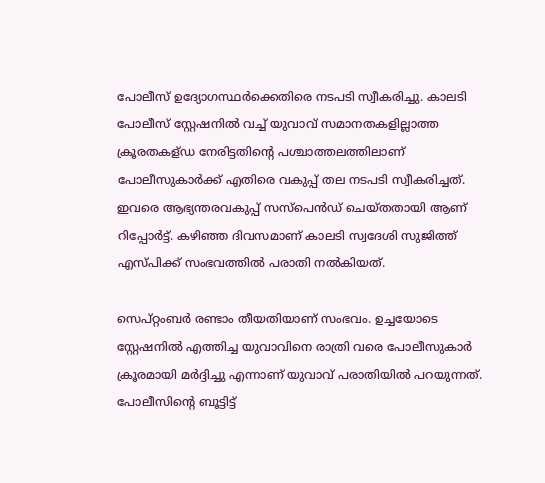പോലീസ് ഉദ്യോഗസ്ഥർക്കെതിരെ നടപടി സ്വീകരിച്ചു. കാലടി പോലീസ് സ്റ്റേഷനിൽ വച്ച് യുവാവ് സമാനതകളില്ലാത്ത ക്രൂരതകള്ഡ നേരിട്ടതിന്റെ പശ്ചാത്തലത്തിലാണ് പോലീസുകാർക്ക് എതിരെ വകുപ്പ് തല നടപടി സ്വീകരിച്ചത്. ഇവരെ ആഭ്യന്തരവകുപ്പ് സസ്പെൻഡ് ചെയ്തതായി ആണ് റിപ്പോർട്ട്. കഴിഞ്ഞ ദിവസമാണ് കാലടി സ്വദേശി സുജിത്ത് എസ്പിക്ക് സംഭവത്തിൽ പരാതി നൽകിയത്.

സെപ്റ്റംബർ രണ്ടാം തീയതിയാണ് സംഭവം. ഉച്ചയോടെ സ്റ്റേഷനിൽ എത്തിച്ച യുവാവിനെ രാത്രി വരെ പോലീസുകാർ ക്രൂരമായി മർദ്ദിച്ചു എന്നാണ് യുവാവ് പരാതിയിൽ പറയുന്നത്. പോലീസിന്റെ ബൂട്ടിട്ട്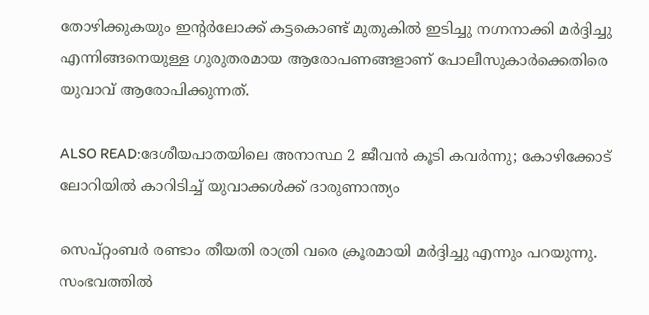തോഴിക്കുകയും ഇന്റർലോക്ക് കട്ടകൊണ്ട് മുതുകിൽ ഇടിച്ചു നഗ്നനാക്കി മർദ്ദിച്ചു എന്നിങ്ങനെയുള്ള ഗുരുതരമായ ആരോപണങ്ങളാണ് പോലീസുകാർക്കെതിരെ യുവാവ് ആരോപിക്കുന്നത്.

ALSO READ:ദേശീയപാതയിലെ അനാസ്ഥ 2 ജീവൻ കൂടി കവർന്നു; കോഴിക്കോട് ലോറിയിൽ കാറിടിച്ച് യുവാക്കൾക്ക്‌ ദാരുണാന്ത്യം

സെപ്റ്റംബർ രണ്ടാം തീയതി രാത്രി വരെ ക്രൂരമായി മർദ്ദിച്ചു എന്നും പറയുന്നു. സംഭവത്തിൽ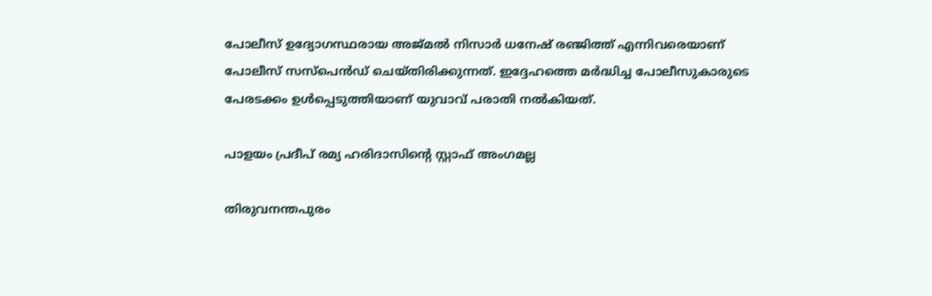പോലീസ് ഉദ്യോഗസ്ഥരായ അജ്മൽ നിസാർ ധനേഷ് രഞ്ജിത്ത് എന്നിവരെയാണ് പോലീസ് സസ്പെൻഡ് ചെയ്തിരിക്കുന്നത്. ഇദ്ദേഹത്തെ മർദ്ധിച്ച പോലീസുകാരുടെ പേരടക്കം ഉൾപ്പെടുത്തിയാണ് യുവാവ് പരാതി നൽകിയത്.

പാളയം പ്രദീപ് രമ്യ ഹരിദാസിന്റെ സ്റ്റാഫ് അംഗമല്ല

തിരുവനന്തപുരം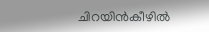ചിറയിൻകീഴിൽ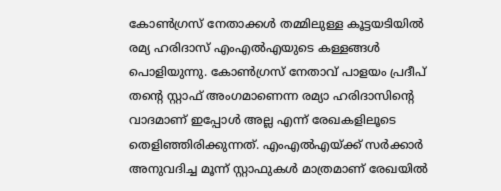കോൺഗ്രസ് നേതാക്കൾ തമ്മിലുള്ള കൂട്ടയടിയിൽ രമ്യ ഹരിദാസ് എംഎൽഎയുടെ കള്ളങ്ങൾ പൊളിയുന്നു. കോൺഗ്രസ് നേതാവ് പാളയം പ്രദീപ് തന്റെ സ്റ്റാഫ് അംഗമാണെന്ന രമ്യാ ഹരിദാസിന്റെ വാദമാണ് ഇപ്പോൾ അല്ല എന്ന് രേഖകളിലൂടെ തെളിഞ്ഞിരിക്കുന്നത്. എംഎൽഎയ്ക്ക് സർക്കാർ അനുവദിച്ച മൂന്ന് സ്റ്റാഫുകൾ മാത്രമാണ് രേഖയിൽ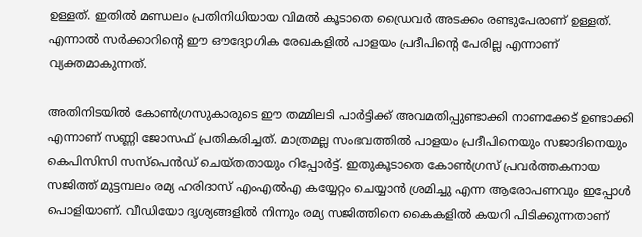ഉള്ളത്. ഇതിൽ മണ്ഡലം പ്രതിനിധിയായ വിമൽ കൂടാതെ ഡ്രൈവർ അടക്കം രണ്ടുപേരാണ് ഉള്ളത്. എന്നാൽ സർക്കാറിന്റെ ഈ ഔദ്യോഗിക രേഖകളിൽ പാളയം പ്രദീപിന്റെ പേരില്ല എന്നാണ് വ്യക്തമാകുന്നത്.

അതിനിടയിൽ കോൺഗ്രസുകാരുടെ ഈ തമ്മിലടി പാർട്ടിക്ക് അവമതിപ്പുണ്ടാക്കി നാണക്കേട് ഉണ്ടാക്കി എന്നാണ് സണ്ണി ജോസഫ് പ്രതികരിച്ചത്. മാത്രമല്ല സംഭവത്തിൽ പാളയം പ്രദീപിനെയും സജാദിനെയും കെപിസിസി സസ്പെൻഡ് ചെയ്തതായും റിപ്പോർട്ട്. ഇതുകൂടാതെ കോൺഗ്രസ് പ്രവർത്തകനായ സജിത്ത് മുട്ടമ്പലം രമ്യ ഹരിദാസ് എംഎൽഎ കയ്യേറ്റം ചെയ്യാൻ ശ്രമിച്ചു എന്ന ആരോപണവും ഇപ്പോൾ പൊളിയാണ്. വീഡിയോ ദൃശ്യങ്ങളിൽ നിന്നും രമ്യ സജിത്തിനെ കൈകളിൽ കയറി പിടിക്കുന്നതാണ്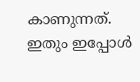കാണുന്നത്. ഇതും ഇപ്പോൾ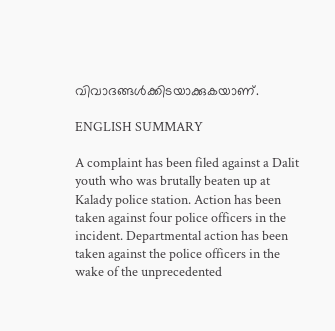വിവാദങ്ങൾക്കിടയാക്കുകയാണ്.

ENGLISH SUMMARY

A complaint has been filed against a Dalit youth who was brutally beaten up at Kalady police station. Action has been taken against four police officers in the incident. Departmental action has been taken against the police officers in the wake of the unprecedented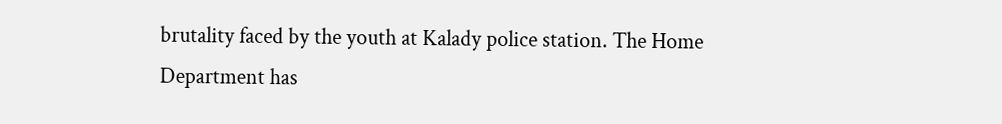brutality faced by the youth at Kalady police station. The Home Department has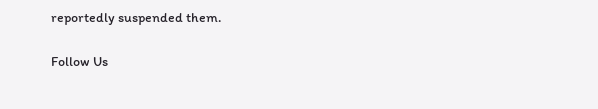reportedly suspended them.

Follow Us